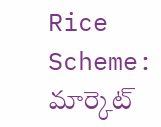Rice Scheme: మార్కెట్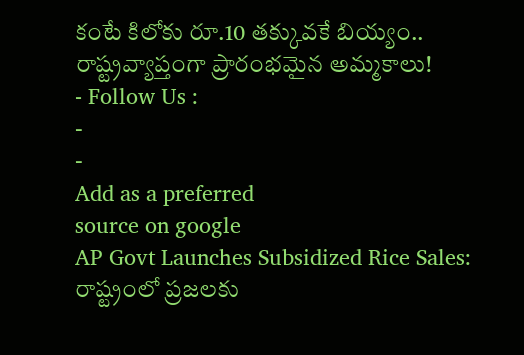కంటే కిలోకు రూ.10 తక్కువకే బియ్యం.. రాష్ట్రవ్యాప్తంగా ప్రారంభమైన అమ్మకాలు!
- Follow Us :
-
-
Add as a preferred
source on google
AP Govt Launches Subsidized Rice Sales: రాష్ట్రంలో ప్రజలకు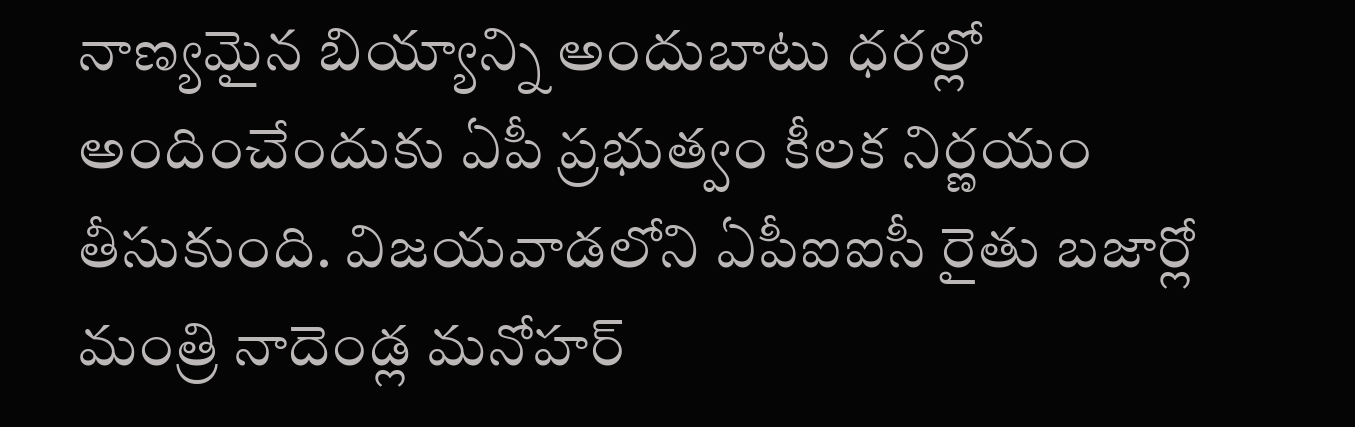నాణ్యమైన బియ్యాన్ని అందుబాటు ధరల్లో అందించేందుకు ఏపీ ప్రభుత్వం కీలక నిర్ణయం తీసుకుంది. విజయవాడలోని ఏపీఐఐసీ రైతు బజార్లో మంత్రి నాదెండ్ల మనోహర్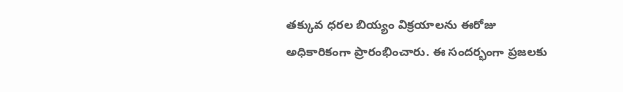తక్కువ ధరల బియ్యం విక్రయాలను ఈరోజు అధికారికంగా ప్రారంభించారు. ఈ సందర్భంగా ప్రజలకు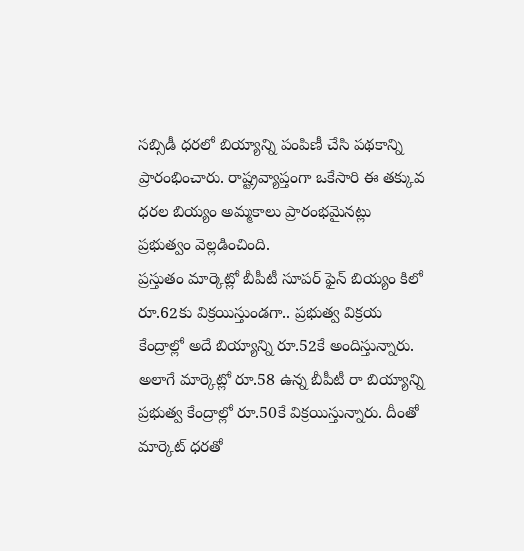సబ్సిడీ ధరలో బియ్యాన్ని పంపిణీ చేసి పథకాన్ని ప్రారంభించారు. రాష్ట్రవ్యాప్తంగా ఒకేసారి ఈ తక్కువ ధరల బియ్యం అమ్మకాలు ప్రారంభమైనట్లు ప్రభుత్వం వెల్లడించింది.
ప్రస్తుతం మార్కెట్లో బీపీటీ సూపర్ ఫైన్ బియ్యం కిలో రూ.62కు విక్రయిస్తుండగా.. ప్రభుత్వ విక్రయ కేంద్రాల్లో అదే బియ్యాన్ని రూ.52కే అందిస్తున్నారు. అలాగే మార్కెట్లో రూ.58 ఉన్న బీపీటీ రా బియ్యాన్ని ప్రభుత్వ కేంద్రాల్లో రూ.50కే విక్రయిస్తున్నారు. దీంతో మార్కెట్ ధరతో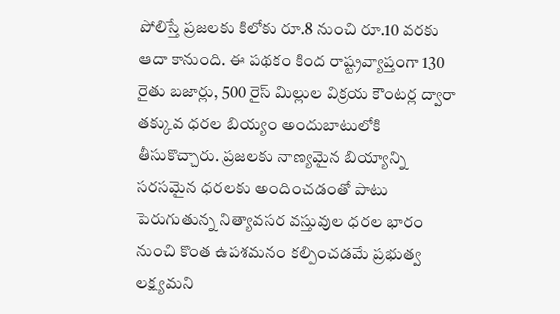పోలిస్తే ప్రజలకు కిలోకు రూ.8 నుంచి రూ.10 వరకు ఆదా కానుంది. ఈ పథకం కింద రాష్ట్రవ్యాప్తంగా 130 రైతు బజార్లు, 500 రైస్ మిల్లుల విక్రయ కౌంటర్ల ద్వారా తక్కువ ధరల బియ్యం అందుబాటులోకి తీసుకొచ్చారు. ప్రజలకు నాణ్యమైన బియ్యాన్ని సరసమైన ధరలకు అందించడంతో పాటు పెరుగుతున్న నిత్యావసర వస్తువుల ధరల భారం నుంచి కొంత ఉపశమనం కల్పించడమే ప్రభుత్వ లక్ష్యమని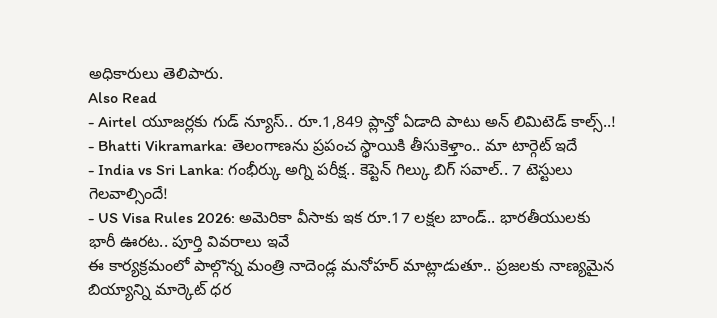అధికారులు తెలిపారు.
Also Read
- Airtel యూజర్లకు గుడ్ న్యూస్.. రూ.1,849 ప్లాన్తో ఏడాది పాటు అన్ లిమిటెడ్ కాల్స్..!
- Bhatti Vikramarka: తెలంగాణను ప్రపంచ స్థాయికి తీసుకెళ్తాం.. మా టార్గెట్ ఇదే
- India vs Sri Lanka: గంభీర్కు అగ్ని పరీక్ష.. కెప్టెన్ గిల్కు బిగ్ సవాల్.. 7 టెస్టులు గెలవాల్సిందే!
- US Visa Rules 2026: అమెరికా వీసాకు ఇక రూ.17 లక్షల బాండ్.. భారతీయులకు భారీ ఊరట.. పూర్తి వివరాలు ఇవే
ఈ కార్యక్రమంలో పాల్గొన్న మంత్రి నాదెండ్ల మనోహర్ మాట్లాడుతూ.. ప్రజలకు నాణ్యమైన బియ్యాన్ని మార్కెట్ ధర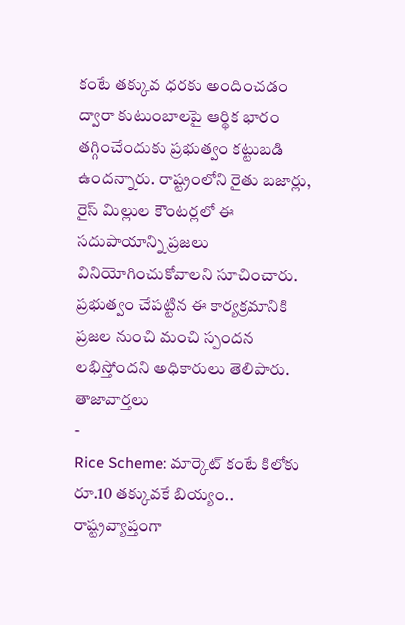కంటే తక్కువ ధరకు అందించడం ద్వారా కుటుంబాలపై ఆర్థిక భారం తగ్గించేందుకు ప్రభుత్వం కట్టుబడి ఉందన్నారు. రాష్ట్రంలోని రైతు బజార్లు, రైస్ మిల్లుల కౌంటర్లలో ఈ సదుపాయాన్ని ప్రజలు వినియోగించుకోవాలని సూచించారు. ప్రభుత్వం చేపట్టిన ఈ కార్యక్రమానికి ప్రజల నుంచి మంచి స్పందన లభిస్తోందని అధికారులు తెలిపారు.
తాజావార్తలు
-
Rice Scheme: మార్కెట్ కంటే కిలోకు రూ.10 తక్కువకే బియ్యం.. రాష్ట్రవ్యాప్తంగా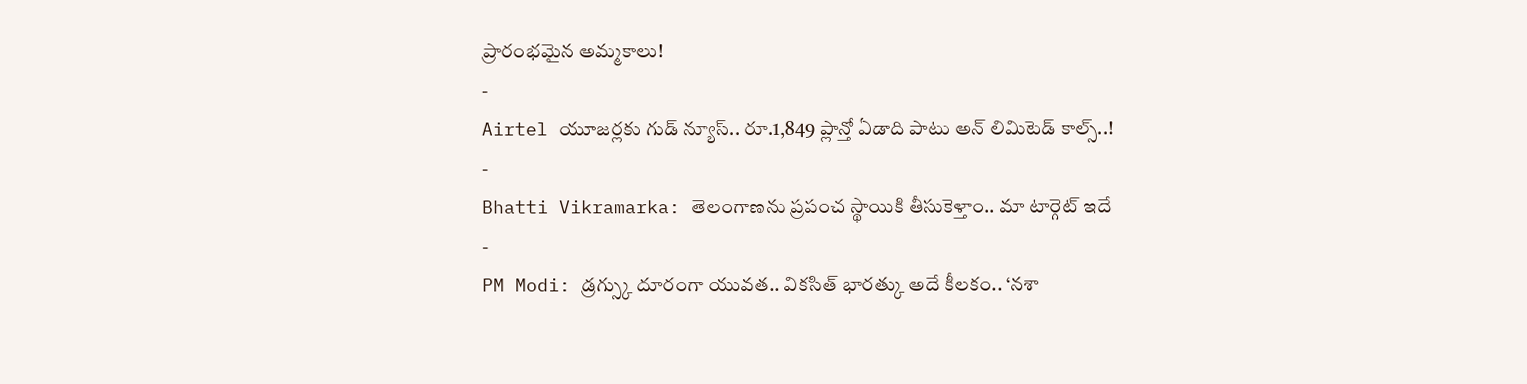ప్రారంభమైన అమ్మకాలు!
-
Airtel యూజర్లకు గుడ్ న్యూస్.. రూ.1,849 ప్లాన్తో ఏడాది పాటు అన్ లిమిటెడ్ కాల్స్..!
-
Bhatti Vikramarka: తెలంగాణను ప్రపంచ స్థాయికి తీసుకెళ్తాం.. మా టార్గెట్ ఇదే
-
PM Modi: డ్రగ్స్కు దూరంగా యువత.. వికసిత్ భారత్కు అదే కీలకం.. ‘నశా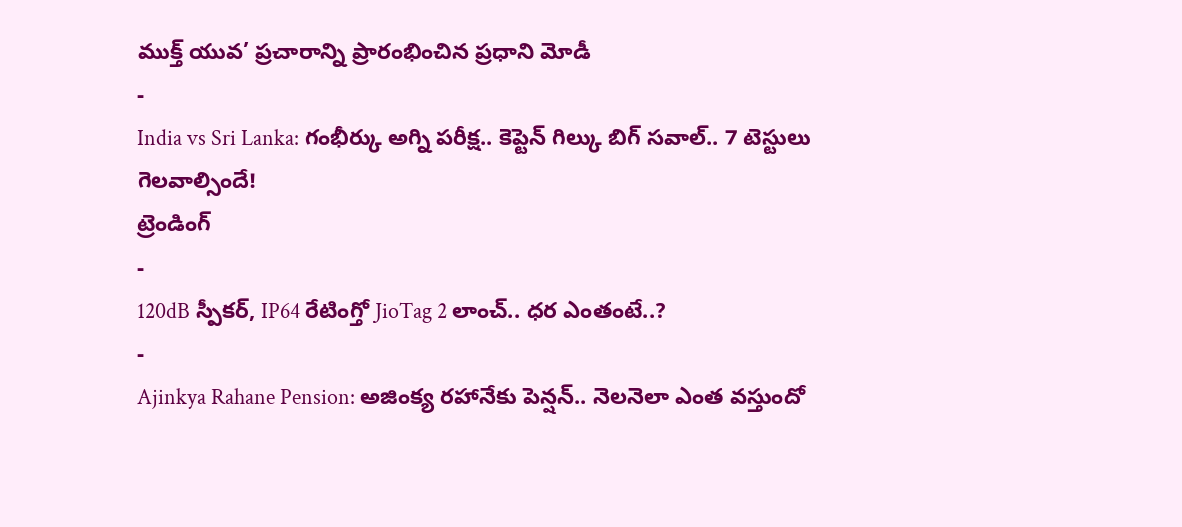ముక్త్ యువ’ ప్రచారాన్ని ప్రారంభించిన ప్రధాని మోడీ
-
India vs Sri Lanka: గంభీర్కు అగ్ని పరీక్ష.. కెప్టెన్ గిల్కు బిగ్ సవాల్.. 7 టెస్టులు గెలవాల్సిందే!
ట్రెండింగ్
-
120dB స్పీకర్, IP64 రేటింగ్తో JioTag 2 లాంచ్.. ధర ఎంతంటే..?
-
Ajinkya Rahane Pension: అజింక్య రహానేకు పెన్షన్.. నెలనెలా ఎంత వస్తుందో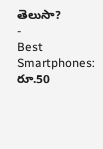తెలుసా?
-
Best Smartphones: రూ.50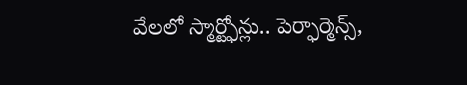వేలలో స్మార్ట్ఫోన్లు.. పెర్ఫార్మెన్స్,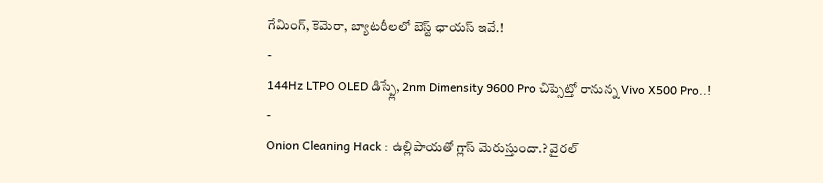గేమింగ్, కెమెరా, బ్యాటరీలలో బెస్ట్ ఛాయస్ ఇవే.!
-
144Hz LTPO OLED డిస్ప్లే, 2nm Dimensity 9600 Pro చిప్సెట్తో రానున్న Vivo X500 Pro..!
-
Onion Cleaning Hack : ఉల్లిపాయతో గ్లాస్ మెరుస్తుందా.? వైరల్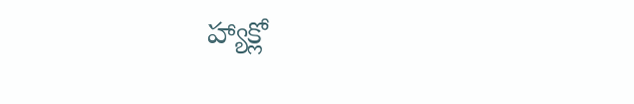హ్యాక్లో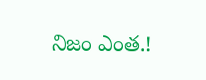నిజం ఎంత.!